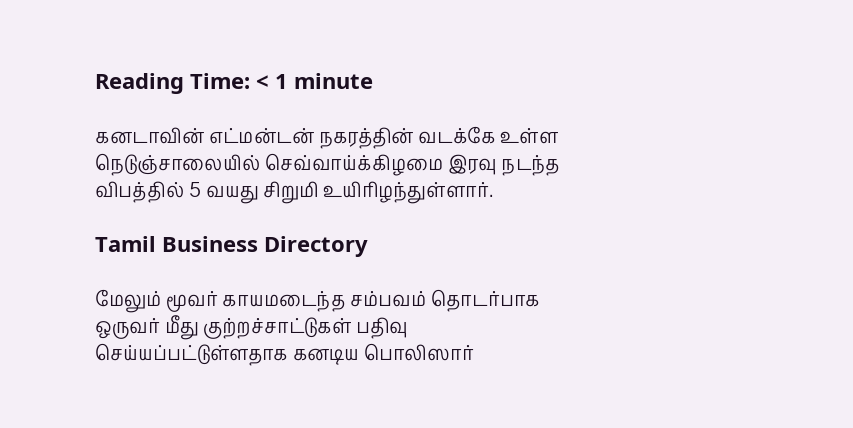Reading Time: < 1 minute

கனடாவின் எட்மன்டன் நகரத்தின் வடக்கே உள்ள நெடுஞ்சாலையில் செவ்வாய்க்கிழமை இரவு நடந்த விபத்தில் 5 வயது சிறுமி உயிரிழந்துள்ளார்.

Tamil Business Directory

மேலும் மூவர் காயமடைந்த சம்பவம் தொடர்பாக ஒருவர் மீது குற்றச்சாட்டுகள் பதிவு செய்யப்பட்டுள்ளதாக கனடிய பொலிஸார்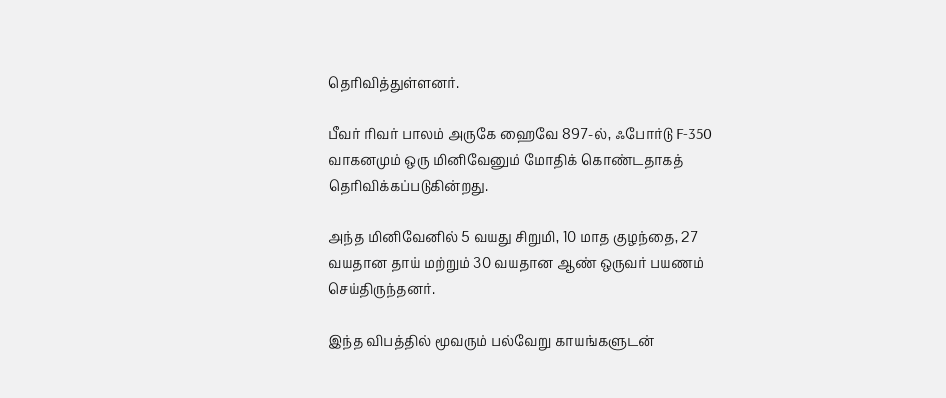தெரிவித்துள்ளனர்.

பீவர் ரிவர் பாலம் அருகே ஹைவே 897-ல், ஃபோர்டு F-350 வாகனமும் ஒரு மினிவேனும் மோதிக் கொண்டதாகத் தெரிவிக்கப்படுகின்றது.

அந்த மினிவேனில் 5 வயது சிறுமி, 10 மாத குழந்தை, 27 வயதான தாய் மற்றும் 30 வயதான ஆண் ஒருவர் பயணம் செய்திருந்தனர்.

இந்த விபத்தில் மூவரும் பல்வேறு காயங்களுடன்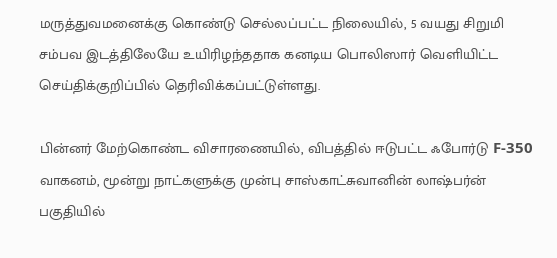மருத்துவமனைக்கு கொண்டு செல்லப்பட்ட நிலையில், 5 வயது சிறுமி சம்பவ இடத்திலேயே உயிரிழந்ததாக கனடிய பொலிஸார் வெளியிட்ட செய்திக்குறிப்பில் தெரிவிக்கப்பட்டுள்ளது.

பின்னர் மேற்கொண்ட விசாரணையில், விபத்தில் ஈடுபட்ட ஃபோர்டு F-350 வாகனம், மூன்று நாட்களுக்கு முன்பு சாஸ்காட்சுவானின் லாஷ்பர்ன் பகுதியில்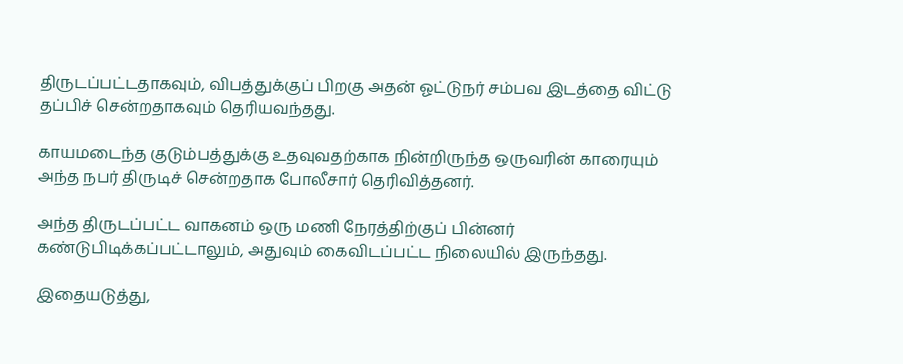திருடப்பட்டதாகவும், விபத்துக்குப் பிறகு அதன் ஓட்டுநர் சம்பவ இடத்தை விட்டு தப்பிச் சென்றதாகவும் தெரியவந்தது.

காயமடைந்த குடும்பத்துக்கு உதவுவதற்காக நின்றிருந்த ஒருவரின் காரையும் அந்த நபர் திருடிச் சென்றதாக போலீசார் தெரிவித்தனர்.

அந்த திருடப்பட்ட வாகனம் ஒரு மணி நேரத்திற்குப் பின்னர் கண்டுபிடிக்கப்பட்டாலும், அதுவும் கைவிடப்பட்ட நிலையில் இருந்தது.

இதையடுத்து,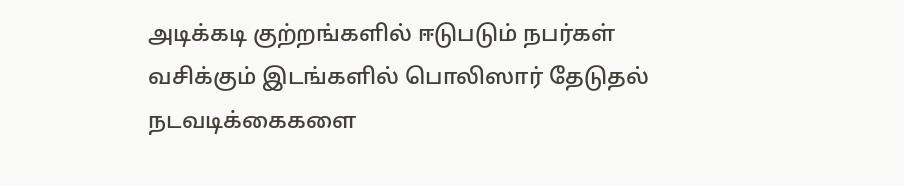அடிக்கடி குற்றங்களில் ஈடுபடும் நபர்கள் வசிக்கும் இடங்களில் பொலிஸார் தேடுதல் நடவடிக்கைகளை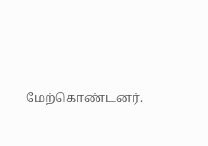மேற்கொண்டனர்.